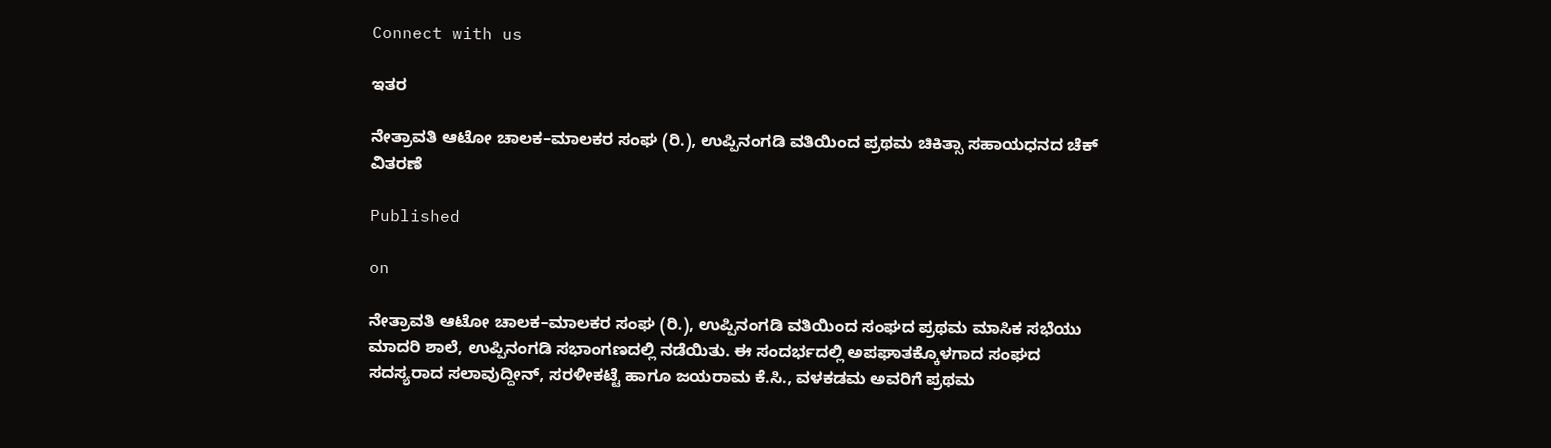Connect with us

ಇತರ

ನೇತ್ರಾವತಿ ಆಟೋ ಚಾಲಕ–ಮಾಲಕರ ಸಂಘ (ರಿ.), ಉಪ್ಪಿನಂಗಡಿ ವತಿಯಿಂದ ಪ್ರಥಮ ಚಿಕಿತ್ಸಾ ಸಹಾಯಧನದ ಚೆಕ್ ವಿತರಣೆ

Published

on

ನೇತ್ರಾವತಿ ಆಟೋ ಚಾಲಕ–ಮಾಲಕರ ಸಂಘ (ರಿ.), ಉಪ್ಪಿನಂಗಡಿ ವತಿಯಿಂದ ಸಂಘದ ಪ್ರಥಮ ಮಾಸಿಕ ಸಭೆಯು ಮಾದರಿ ಶಾಲೆ, ಉಪ್ಪಿನಂಗಡಿ ಸಭಾಂಗಣದಲ್ಲಿ ನಡೆಯಿತು. ಈ ಸಂದರ್ಭದಲ್ಲಿ ಅಪಘಾತಕ್ಕೊಳಗಾದ ಸಂಘದ ಸದಸ್ಯರಾದ ಸಲಾವುದ್ದೀನ್, ಸರಳೀಕಟ್ಟೆ ಹಾಗೂ ಜಯರಾಮ ಕೆ.ಸಿ., ವಳಕಡಮ ಅವರಿಗೆ ಪ್ರಥಮ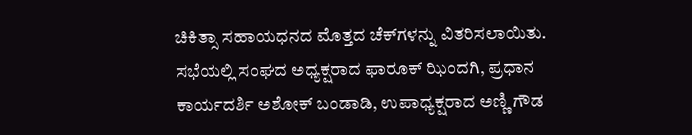ಚಿಕಿತ್ಸಾ ಸಹಾಯಧನದ ಮೊತ್ತದ ಚೆಕ್‌ಗಳನ್ನು ವಿತರಿಸಲಾಯಿತು. ಸಭೆಯಲ್ಲಿ ಸಂಘದ ಅಧ್ಯಕ್ಷರಾದ ಫಾರೂಕ್ ಝಿಂದಗಿ, ಪ್ರಧಾನ ಕಾರ್ಯದರ್ಶಿ ಅಶೋಕ್ ಬಂಡಾಡಿ, ಉಪಾಧ್ಯಕ್ಷರಾದ ಅಣ್ಣಿ ಗೌಡ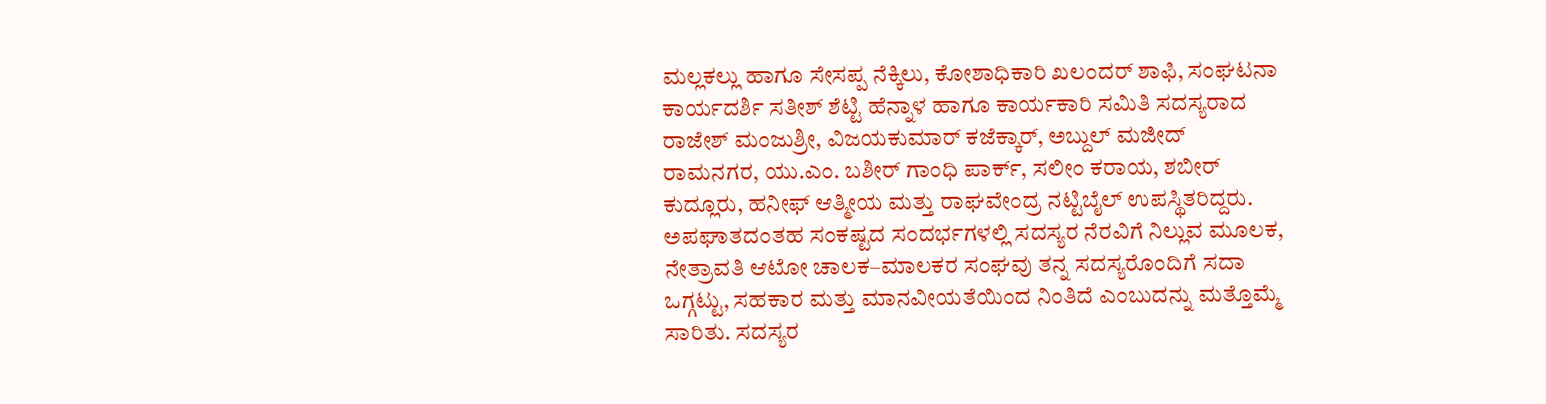ಮಲ್ಲಕಲ್ಲು ಹಾಗೂ ಸೇಸಪ್ಪ ನೆಕ್ಕಿಲು, ಕೋಶಾಧಿಕಾರಿ ಖಲಂದರ್ ಶಾಫಿ, ಸಂಘಟನಾ ಕಾರ್ಯದರ್ಶಿ ಸತೀಶ್ ಶೆಟ್ಟಿ ಹೆನ್ನಾಳ ಹಾಗೂ ಕಾರ್ಯಕಾರಿ ಸಮಿತಿ ಸದಸ್ಯರಾದ ರಾಜೇಶ್ ಮಂಜುಶ್ರೀ, ವಿಜಯಕುಮಾರ್ ಕಜೆಕ್ಕಾರ್, ಅಬ್ದುಲ್ ಮಜೀದ್ ರಾಮನಗರ, ಯು.ಎಂ. ಬಶೀರ್ ಗಾಂಧಿ ಪಾರ್ಕ್, ಸಲೀಂ ಕರಾಯ, ಶಬೀರ್ ಕುದ್ಲೂರು, ಹನೀಫ್ ಆತ್ಮೀಯ ಮತ್ತು ರಾಘವೇಂದ್ರ ನಟ್ಟಿಬೈಲ್ ಉಪಸ್ಥಿತರಿದ್ದರು. ಅಪಘಾತದಂತಹ ಸಂಕಷ್ಟದ ಸಂದರ್ಭಗಳಲ್ಲಿ ಸದಸ್ಯರ ನೆರವಿಗೆ ನಿಲ್ಲುವ ಮೂಲಕ, ನೇತ್ರಾವತಿ ಆಟೋ ಚಾಲಕ–ಮಾಲಕರ ಸಂಘವು ತನ್ನ ಸದಸ್ಯರೊಂದಿಗೆ ಸದಾ ಒಗ್ಗಟ್ಟು, ಸಹಕಾರ ಮತ್ತು ಮಾನವೀಯತೆಯಿಂದ ನಿಂತಿದೆ ಎಂಬುದನ್ನು ಮತ್ತೊಮ್ಮೆ ಸಾರಿತು. ಸದಸ್ಯರ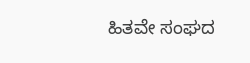ಹಿತವೇ ಸಂಘದ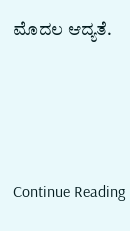ಮೊದಲ ಆದ್ಯತೆ.




Continue Reading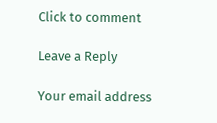Click to comment

Leave a Reply

Your email address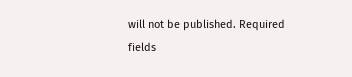will not be published. Required fields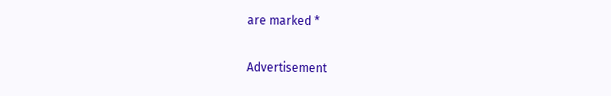are marked *

Advertisement